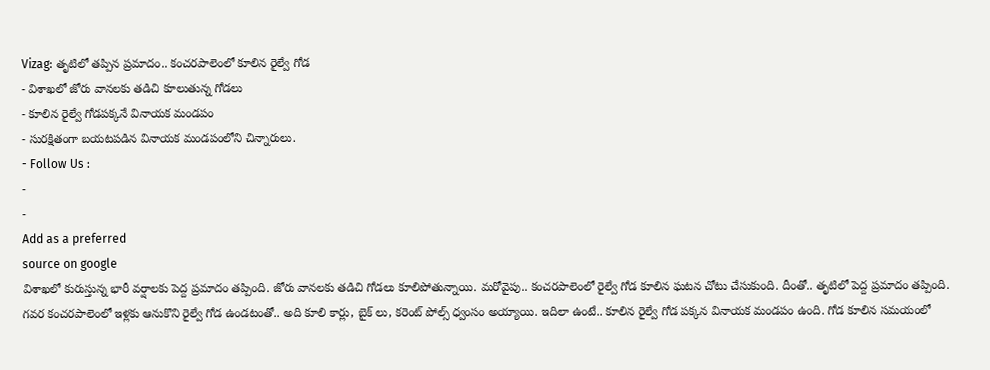Vizag: తృటిలో తప్పిన ప్రమాదం.. కంచరపాలెంలో కూలిన రైల్వే గోడ
- విశాఖలో జోరు వానలకు తడిచి కూలుతున్న గోడలు
- కూలిన రైల్వే గోడపక్కనే వినాయక మండపం
- సురక్షితంగా బయటపడిన వినాయక మండపంలోని చిన్నారులు.
- Follow Us :
-
-
Add as a preferred
source on google
విశాఖలో కురుస్తున్న భారీ వర్షాలకు పెద్ద ప్రమాదం తప్పింది. జోరు వానలకు తడిచి గోడలు కూలిపోతున్నాయి. మరోవైపు.. కంచరపాలెంలో రైల్వే గోడ కూలిన ఘటన చోటు చేసుకుంది. దీంతో.. తృటిలో పెద్ద ప్రమాదం తప్పింది. గవర కంచరపాలెంలో ఇళ్లకు ఆనుకొని రైల్వే గోడ ఉండటంతో.. అది కూలి కార్లు, బైక్ లు, కరెంట్ పోల్స్ ధ్వంసం అయ్యాయి. ఇదిలా ఉంటే.. కూలిన రైల్వే గోడ పక్కన వినాయక మండపం ఉంది. గోడ కూలిన సమయంలో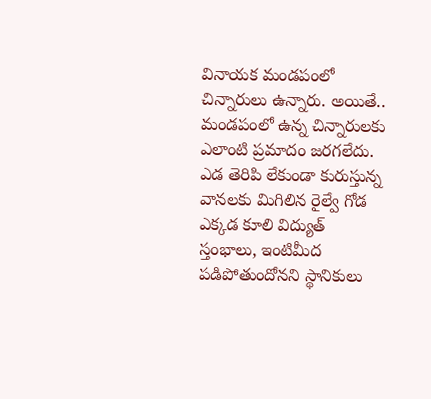వినాయక మండపంలో చిన్నారులు ఉన్నారు. అయితే.. మండపంలో ఉన్న చిన్నారులకు ఎలాంటి ప్రమాదం జరగలేదు. ఎడ తెరిపి లేకుండా కురుస్తున్న వానలకు మిగిలిన రైల్వే గోడ ఎక్కడ కూలి విద్యుత్ స్తంభాలు, ఇంటిమీద పడిపోతుందోనని స్థానికులు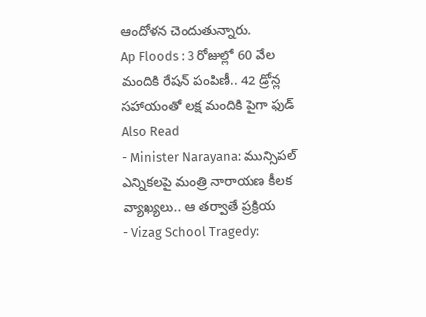ఆందోళన చెందుతున్నారు.
Ap Floods : 3 రోజుల్లో 60 వేల మందికి రేషన్ పంపిణీ.. 42 డ్రోన్ల సహాయంతో లక్ష మందికి పైగా ఫుడ్
Also Read
- Minister Narayana: మున్సిపల్ ఎన్నికలపై మంత్రి నారాయణ కీలక వ్యాఖ్యలు.. ఆ తర్వాతే ప్రక్రియ
- Vizag School Tragedy: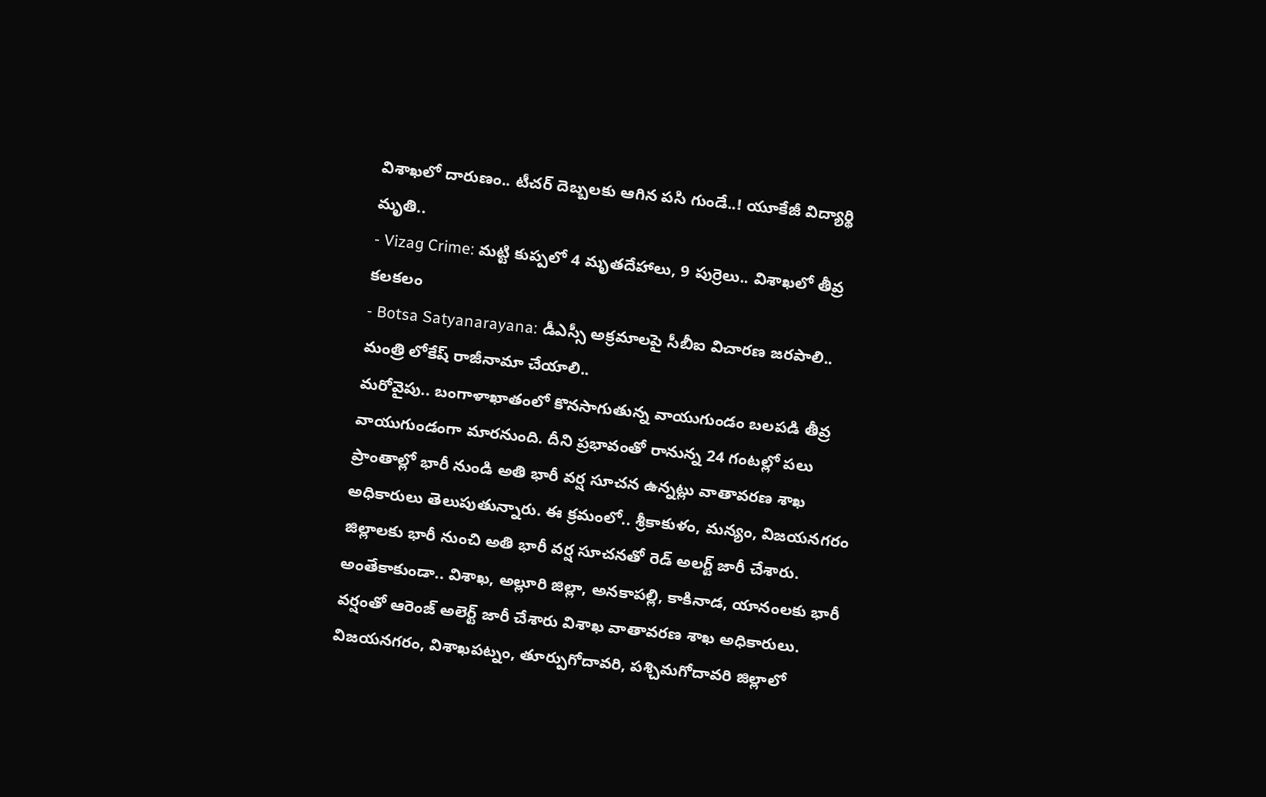విశాఖలో దారుణం.. టీచర్ దెబ్బలకు ఆగిన పసి గుండే..! యూకేజీ విద్యార్థి మృతి..
- Vizag Crime: మట్టి కుప్పలో 4 మృతదేహాలు, 9 పుర్రెలు.. విశాఖలో తీవ్ర కలకలం
- Botsa Satyanarayana: డీఎస్సీ అక్రమాలపై సీబీఐ విచారణ జరపాలి.. మంత్రి లోకేష్ రాజీనామా చేయాలి..
మరోవైపు.. బంగాళాఖాతంలో కొనసాగుతున్న వాయుగుండం బలపడి తీవ్ర వాయుగుండంగా మారనుంది. దీని ప్రభావంతో రానున్న 24 గంటల్లో పలు ప్రాంతాల్లో భారీ నుండి అతి భారీ వర్ష సూచన ఉన్నట్లు వాతావరణ శాఖ అధికారులు తెలుపుతున్నారు. ఈ క్రమంలో.. శ్రీకాకుళం, మన్యం, విజయనగరం జిల్లాలకు భారీ నుంచి అతి భారీ వర్ష సూచనతో రెడ్ అలర్ట్ జారీ చేశారు. అంతేకాకుండా.. విశాఖ, అల్లూరి జిల్లా, అనకాపల్లి, కాకినాడ, యానంలకు భారీ వర్షంతో ఆరెంజ్ అలెర్ట్ జారీ చేశారు విశాఖ వాతావరణ శాఖ అధికారులు. విజయనగరం, విశాఖపట్నం, తూర్పుగోదావరి, పశ్చిమగోదావరి జిల్లాలో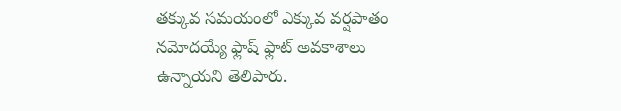తక్కువ సమయంలో ఎక్కువ వర్షపాతం నమోదయ్యే ఫ్లాష్ ఫ్లాట్ అవకాశాలు ఉన్నాయని తెలిపారు.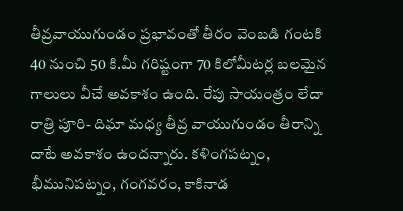తీవ్రవాయుగుండం ప్రభావంతో తీరం వెంబడి గంటకి 40 నుంచి 50 కి.మీ గరిష్టంగా 70 కిలోమీటర్ల బలమైన గాలులు వీచే అవకాశం ఉంది. రేపు సాయంత్రం లేదా రాత్రి పూరి- దిఘా మధ్య తీవ్ర వాయుగుండం తీరాన్ని దాటే అవకాశం ఉందన్నారు. కళింగపట్నం, భీమునిపట్నం, గంగవరం, కాకినాడ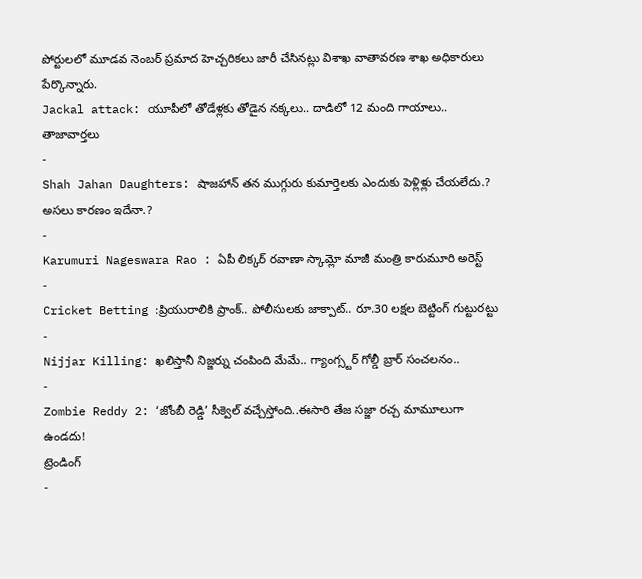పోర్టులలో మూడవ నెంబర్ ప్రమాద హెచ్చరికలు జారీ చేసినట్లు విశాఖ వాతావరణ శాఖ అధికారులు పేర్కొన్నారు.
Jackal attack: యూపీలో తోడేళ్లకు తోడైన నక్కలు.. దాడిలో 12 మంది గాయాలు..
తాజావార్తలు
-
Shah Jahan Daughters: షాజహాన్ తన ముగ్గురు కుమార్తెలకు ఎందుకు పెళ్లిళ్లు చేయలేదు.? అసలు కారణం ఇదేనా.?
-
Karumuri Nageswara Rao : ఏపీ లిక్కర్ రవాణా స్కామ్లో మాజీ మంత్రి కారుమూరి అరెస్ట్
-
Cricket Betting :ప్రియురాలికి ప్రాంక్.. పోలీసులకు జాక్పాట్.. రూ.30 లక్షల బెట్టింగ్ గుట్టురట్టు
-
Nijjar Killing: ఖలిస్తానీ నిజ్జర్ను చంపింది మేమే.. గ్యాంగ్స్టర్ గోల్డీ బ్రార్ సంచలనం..
-
Zombie Reddy 2: ‘జోంబీ రెడ్డి’ సీక్వెల్ వచ్చేస్తోంది..ఈసారి తేజ సజ్జా రచ్చ మామూలుగా ఉండదు!
ట్రెండింగ్
-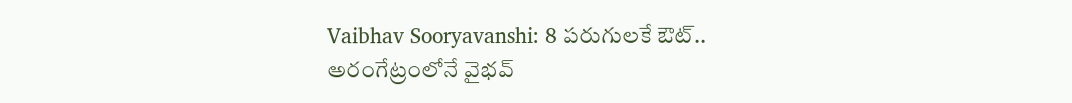Vaibhav Sooryavanshi: 8 పరుగులకే ఔట్.. అరంగేట్రంలోనే వైభవ్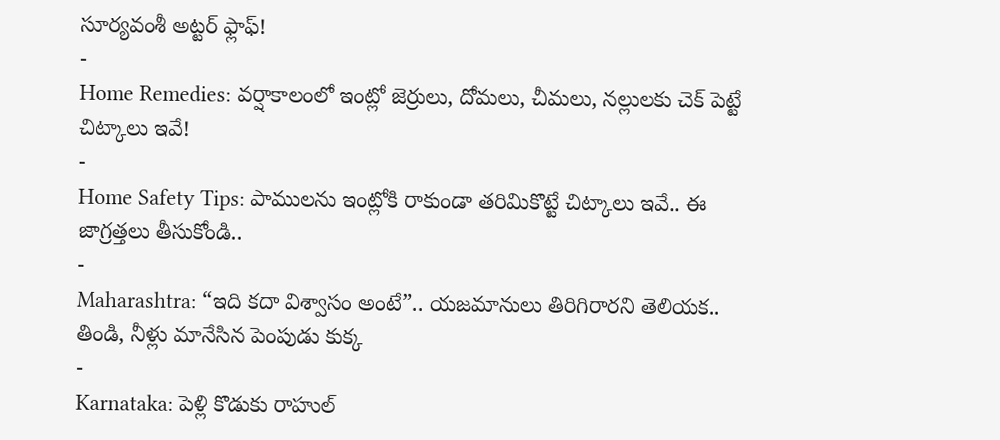సూర్యవంశీ అట్టర్ ఫ్లాఫ్!
-
Home Remedies: వర్షాకాలంలో ఇంట్లో జెర్రులు, దోమలు, చీమలు, నల్లులకు చెక్ పెట్టే చిట్కాలు ఇవే!
-
Home Safety Tips: పాములను ఇంట్లోకి రాకుండా తరిమికొట్టే చిట్కాలు ఇవే.. ఈ జాగ్రత్తలు తీసుకోండి..
-
Maharashtra: “ఇది కదా విశ్వాసం అంటే”.. యజమానులు తిరిగిరారని తెలియక.. తిండి, నీళ్లు మానేసిన పెంపుడు కుక్క
-
Karnataka: పెళ్లి కొడుకు రాహుల్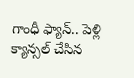గాంధీ ఫ్యాన్.. పెళ్లి క్యాన్సల్ చేసిన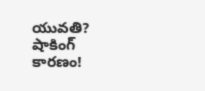యువతి? షాకింగ్ కారణం!